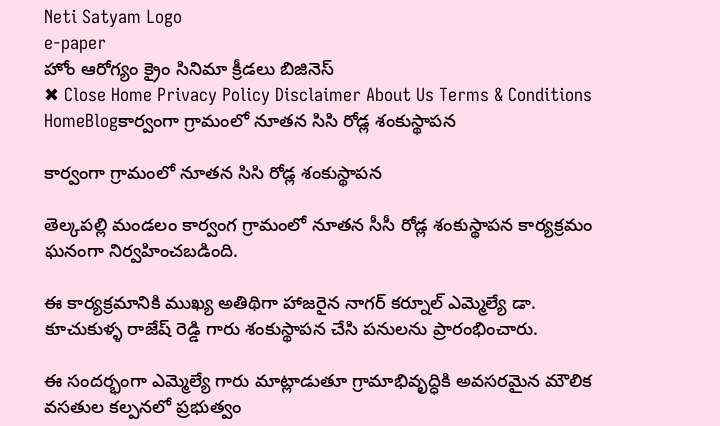Neti Satyam Logo
e-paper
హోం ఆరోగ్యం క్రైం సినిమా క్రీడలు బిజినెస్
✖ Close Home Privacy Policy Disclaimer About Us Terms & Conditions
HomeBlogకార్వంగా గ్రామంలో నూతన సిసి రోడ్ల శంకుస్థాపన

కార్వంగా గ్రామంలో నూతన సిసి రోడ్ల శంకుస్థాపన

తెల్కపల్లి మండలం కార్వంగ గ్రామంలో నూతన సీసీ రోడ్ల శంకుస్థాపన కార్యక్రమం ఘనంగా నిర్వహించబడింది.

ఈ కార్యక్రమానికి ముఖ్య అతిథిగా హాజరైన నాగర్ కర్నూల్ ఎమ్మెల్యే డా. కూచుకుళ్ళ రాజేష్ రెడ్డి గారు శంకుస్థాపన చేసి పనులను ప్రారంభించారు.

ఈ సందర్భంగా ఎమ్మెల్యే గారు మాట్లాడుతూ గ్రామాభివృద్ధికి అవసరమైన మౌలిక వసతుల కల్పనలో ప్రభుత్వం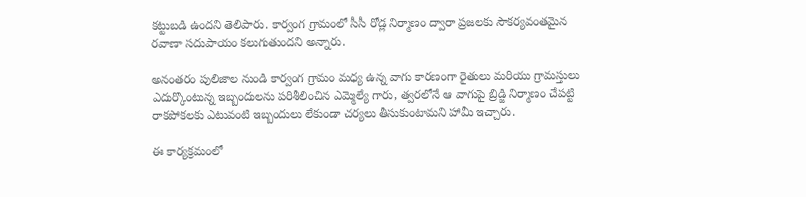కట్టుబడి ఉందని తెలిపారు. కార్వంగ గ్రామంలో సీసీ రోడ్ల నిర్మాణం ద్వారా ప్రజలకు సౌకర్యవంతమైన రవాణా సదుపాయం కలుగుతుందని అన్నారు.

అనంతరం పులిజాల నుండి కార్వంగ గ్రామం మధ్య ఉన్న వాగు కారణంగా రైతులు మరియు గ్రామస్తులు ఎదుర్కొంటున్న ఇబ్బందులను పరిశీలించిన ఎమ్మెల్యే గారు, త్వరలోనే ఆ వాగుపై బ్రిడ్జి నిర్మాణం చేపట్టి రాకపోకలకు ఎటువంటి ఇబ్బందులు లేకుండా చర్యలు తీసుకుంటామని హామీ ఇచ్చారు.

ఈ కార్యక్రమంలో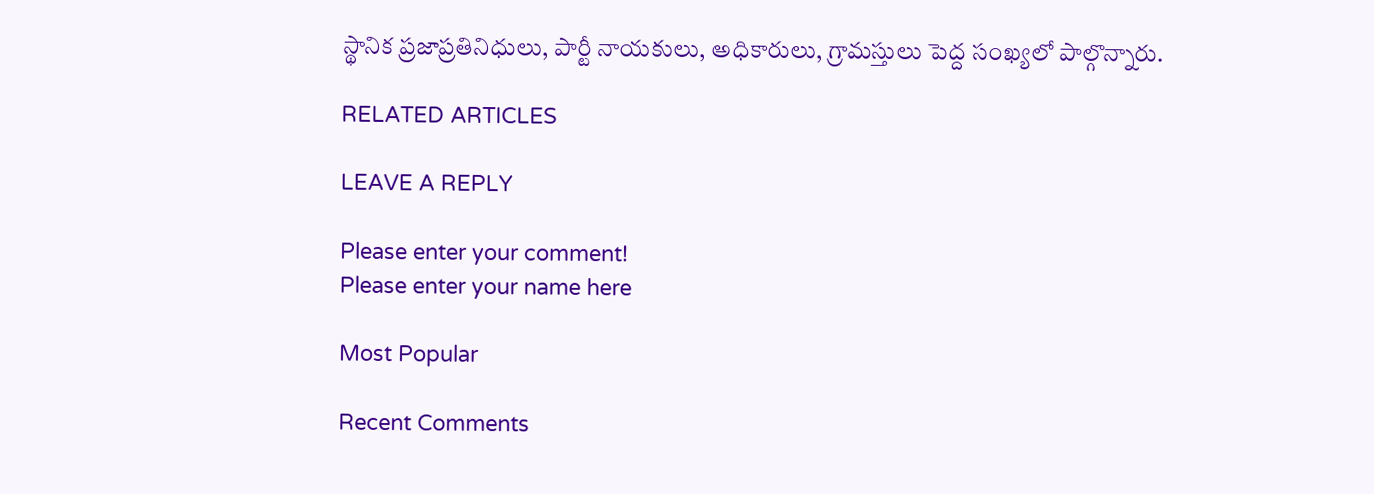స్థానిక ప్రజాప్రతినిధులు, పార్టీ నాయకులు, అధికారులు, గ్రామస్తులు పెద్ద సంఖ్యలో పాల్గొన్నారు.

RELATED ARTICLES

LEAVE A REPLY

Please enter your comment!
Please enter your name here

Most Popular

Recent Comments